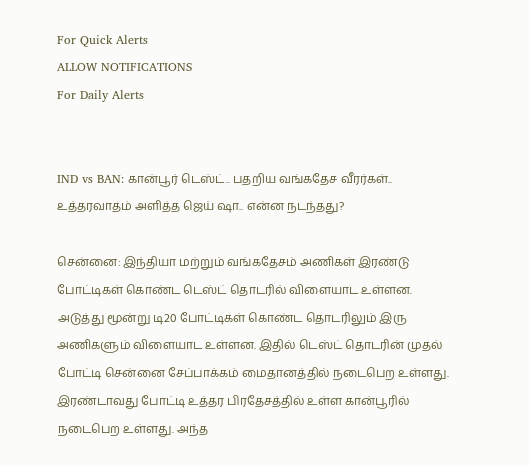For Quick Alerts
ALLOW NOTIFICATIONS
For Daily Alerts


IND vs BAN: கான்பூர் டெஸ்ட்.. பதறிய வங்கதேச வீரர்கள்.. உத்தரவாதம் அளித்த ஜெய் ஷா.. என்ன நடந்தது?

சென்னை: இந்தியா மற்றும் வங்கதேசம் அணிகள் இரண்டு போட்டிகள் கொண்ட டெஸ்ட் தொடரில் விளையாட உள்ளன. அடுத்து மூன்று டி20 போட்டிகள் கொண்ட தொடரிலும் இரு அணிகளும் விளையாட உள்ளன. இதில் டெஸ்ட் தொடரின் முதல் போட்டி சென்னை சேப்பாக்கம் மைதானத்தில் நடைபெற உள்ளது. இரண்டாவது போட்டி உத்தர பிரதேசத்தில் உள்ள கான்பூரில் நடைபெற உள்ளது. அந்த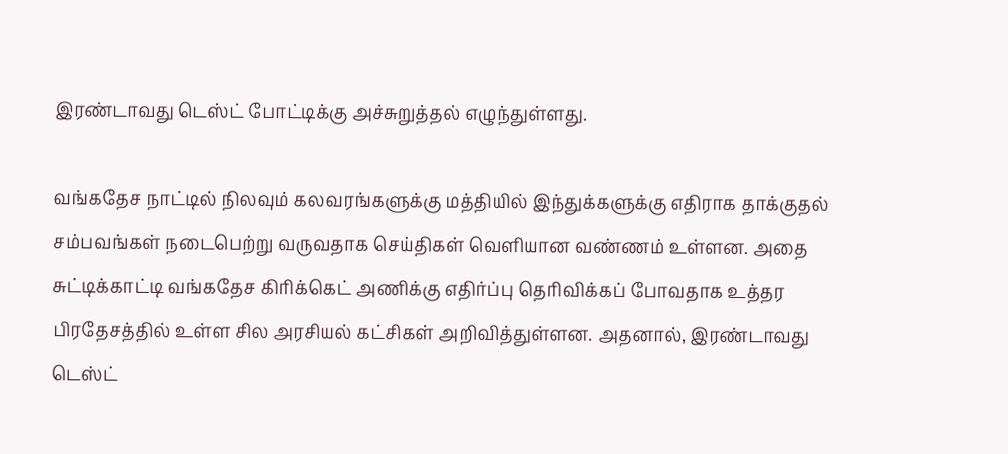இரண்டாவது டெஸ்ட் போட்டிக்கு அச்சுறுத்தல் எழுந்துள்ளது.

வங்கதேச நாட்டில் நிலவும் கலவரங்களுக்கு மத்தியில் இந்துக்களுக்கு எதிராக தாக்குதல் சம்பவங்கள் நடைபெற்று வருவதாக செய்திகள் வெளியான வண்ணம் உள்ளன. அதை சுட்டிக்காட்டி வங்கதேச கிரிக்கெட் அணிக்கு எதிர்ப்பு தெரிவிக்கப் போவதாக உத்தர பிரதேசத்தில் உள்ள சில அரசியல் கட்சிகள் அறிவித்துள்ளன. அதனால், இரண்டாவது டெஸ்ட்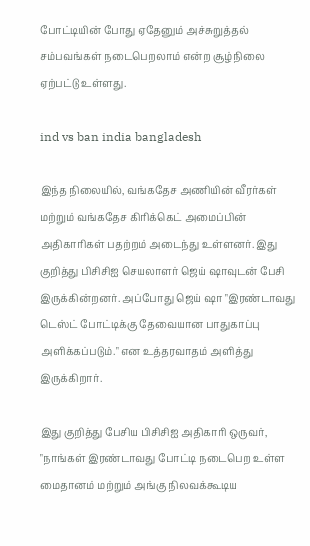போட்டியின் போது ஏதேனும் அச்சுறுத்தல் சம்பவங்கள் நடைபெறலாம் என்ற சூழ்நிலை ஏற்பட்டு உள்ளது.

ind vs ban india bangladesh

இந்த நிலையில், வங்கதேச அணியின் வீரர்கள் மற்றும் வங்கதேச கிரிக்கெட் அமைப்பின் அதிகாரிகள் பதற்றம் அடைந்து உள்ளனர். இது குறித்து பிசிசிஐ செயலாளர் ஜெய் ஷாவுடன் பேசி இருக்கின்றனர். அப்போது ஜெய் ஷா "இரண்டாவது டெஸ்ட் போட்டிக்கு தேவையான பாதுகாப்பு அளிக்கப்படும்." என உத்தரவாதம் அளித்து இருக்கிறார்.

இது குறித்து பேசிய பிசிசிஐ அதிகாரி ஒருவர், "நாங்கள் இரண்டாவது போட்டி நடைபெற உள்ள மைதானம் மற்றும் அங்கு நிலவக்கூடிய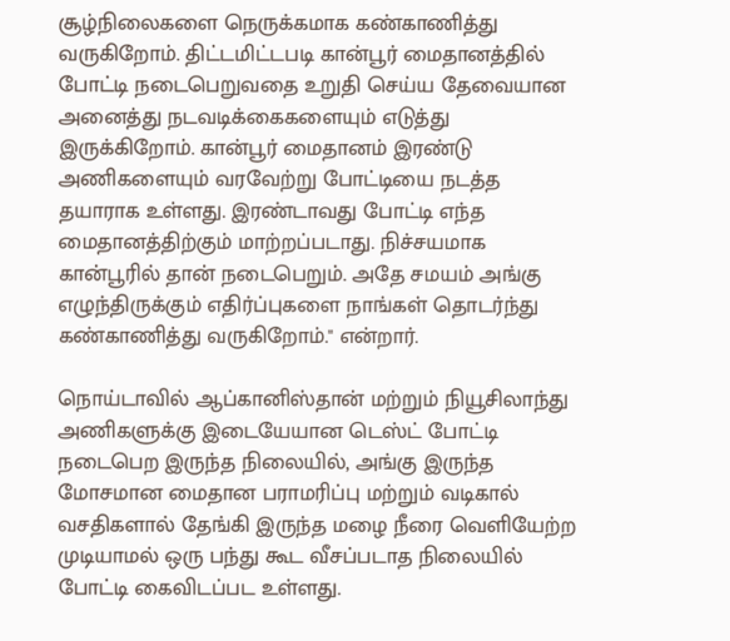சூழ்நிலைகளை நெருக்கமாக கண்காணித்து வருகிறோம். திட்டமிட்டபடி கான்பூர் மைதானத்தில் போட்டி நடைபெறுவதை உறுதி செய்ய தேவையான அனைத்து நடவடிக்கைகளையும் எடுத்து இருக்கிறோம். கான்பூர் மைதானம் இரண்டு அணிகளையும் வரவேற்று போட்டியை நடத்த தயாராக உள்ளது. இரண்டாவது போட்டி எந்த மைதானத்திற்கும் மாற்றப்படாது. நிச்சயமாக கான்பூரில் தான் நடைபெறும். அதே சமயம் அங்கு எழுந்திருக்கும் எதிர்ப்புகளை நாங்கள் தொடர்ந்து கண்காணித்து வருகிறோம்." என்றார்.

நொய்டாவில் ஆப்கானிஸ்தான் மற்றும் நியூசிலாந்து அணிகளுக்கு இடையேயான டெஸ்ட் போட்டி நடைபெற இருந்த நிலையில், அங்கு இருந்த மோசமான மைதான பராமரிப்பு மற்றும் வடிகால் வசதிகளால் தேங்கி இருந்த மழை நீரை வெளியேற்ற முடியாமல் ஒரு பந்து கூட வீசப்படாத நிலையில் போட்டி கைவிடப்பட உள்ளது.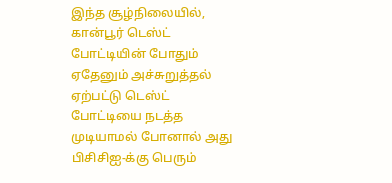இந்த சூழ்நிலையில், கான்பூர் டெஸ்ட் போட்டியின் போதும் ஏதேனும் அச்சுறுத்தல் ஏற்பட்டு டெஸ்ட் போட்டியை நடத்த முடியாமல் போனால் அது பிசிசிஐ-க்கு பெரும்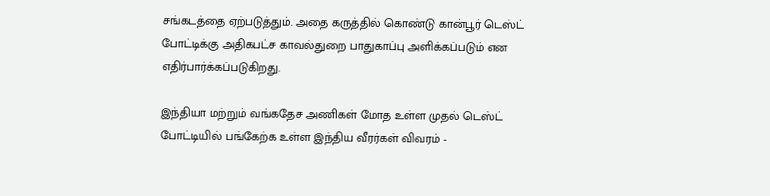சங்கடத்தை ஏற்படுத்தும். அதை கருத்தில் கொண்டு கான்பூர் டெஸ்ட் போட்டிக்கு அதிகபட்ச காவல்துறை பாதுகாப்பு அளிக்கப்படும் என எதிர்பார்க்கப்படுகிறது.

இந்தியா மற்றும் வங்கதேச அணிகள் மோத உள்ள முதல் டெஸ்ட் போட்டியில் பங்கேற்க உள்ள இந்திய வீரர்கள் விவரம் -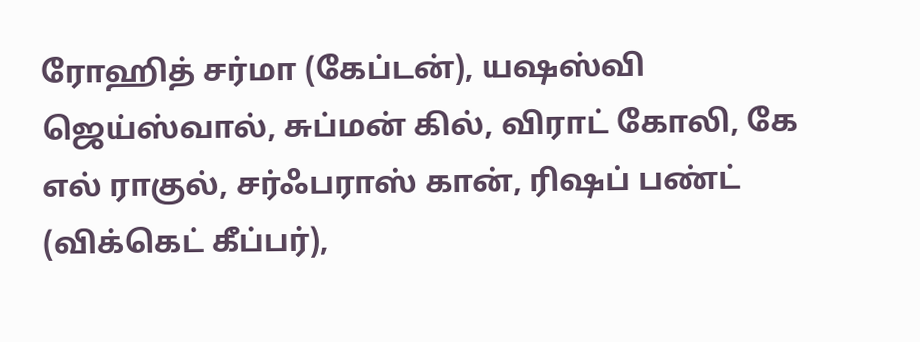ரோஹித் சர்மா (கேப்டன்), யஷஸ்வி ஜெய்ஸ்வால், சுப்மன் கில், விராட் கோலி, கே எல் ராகுல், சர்ஃபராஸ் கான், ரிஷப் பண்ட் (விக்கெட் கீப்பர்),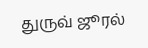துருவ் ஜூரல்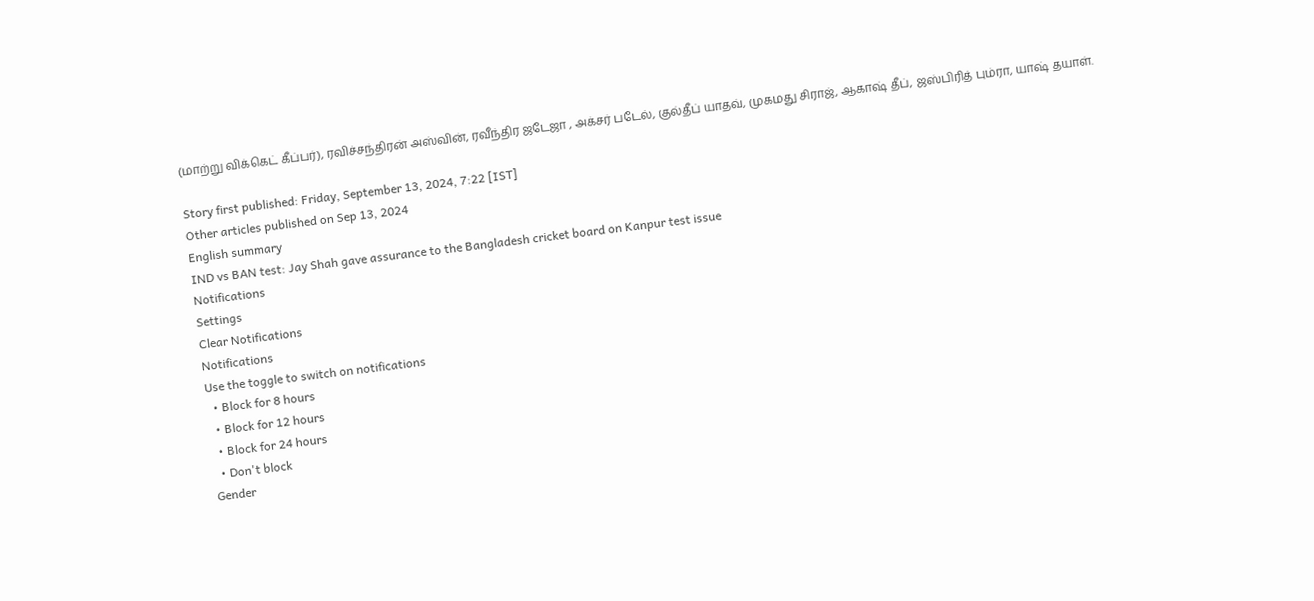(மாற்று விக்கெட் கீப்பர்), ரவிச்சந்திரன் அஸ்வின், ரவீந்திர ஜடேஜா , அக்சர் படேல், குல்தீப் யாதவ், முகமது சிராஜ், ஆகாஷ் தீப், ஜஸ்பிரித் பும்ரா, யாஷ் தயாள்.

Story first published: Friday, September 13, 2024, 7:22 [IST]
Other articles published on Sep 13, 2024
English summary
IND vs BAN test: Jay Shah gave assurance to the Bangladesh cricket board on Kanpur test issue
Notifications
Settings
Clear Notifications
Notifications
Use the toggle to switch on notifications
  • Block for 8 hours
  • Block for 12 hours
  • Block for 24 hours
  • Don't block
Gender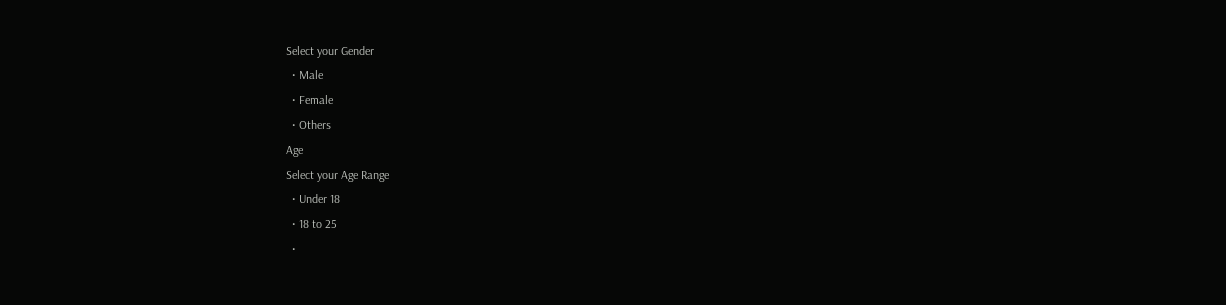Select your Gender
  • Male
  • Female
  • Others
Age
Select your Age Range
  • Under 18
  • 18 to 25
  •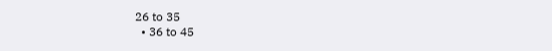26 to 35
  • 36 to 45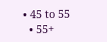• 45 to 55
  • 55+